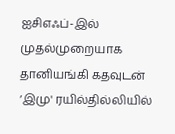ஐசிஎஃப்-இல் முதல்முறையாக தானியங்கி கதவுடன் ‘இமு' ரயில்தில்லியில்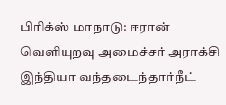பிரிக்ஸ் மாநாடு: ஈரான் வெளியுறவு அமைச்சர் அராக்சி இந்தியா வந்தடைந்தார்நீட்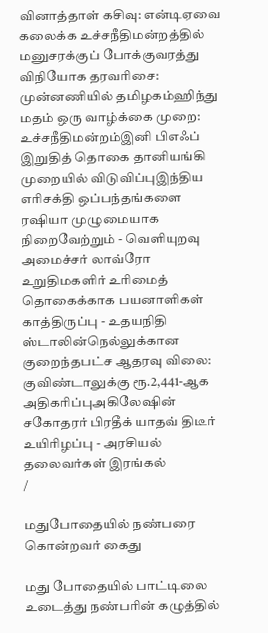வினாத்தாள் கசிவு: என்டிஏவை கலைக்க உச்சநீதிமன்றத்தில் மனுசரக்குப் போக்குவரத்து விநியோக தரவரிசை: முன்னணியில் தமிழகம்ஹிந்து மதம் ஒரு வாழ்க்கை முறை: உச்சநீதிமன்றம்இனி பிஎஃப் இறுதித் தொகை தானியங்கி முறையில் விடுவிப்புஇந்திய எரிசக்தி ஒப்பந்தங்களை ரஷியா முழுமையாக நிறைவேற்றும் - வெளியுறவு அமைச்சர் லாவ்ரோ உறுதிமகளிர் உரிமைத் தொகைக்காக பயனாளிகள் காத்திருப்பு - உதயநிதி ஸ்டாலின்நெல்லுக்கான குறைந்தபட்ச ஆதரவு விலை: குவிண்டாலுக்கு ரூ.2,441-ஆக அதிகரிப்புஅகிலேஷின் சகோதரர் பிரதீக் யாதவ் திடீர் உயிரிழப்பு - அரசியல் தலைவர்கள் இரங்கல்
/

மதுபோதையில் நண்பரை கொன்றவர் கைது

மது போதையில் பாட்டிலை உடைத்து நண்பரின் கழுத்தில்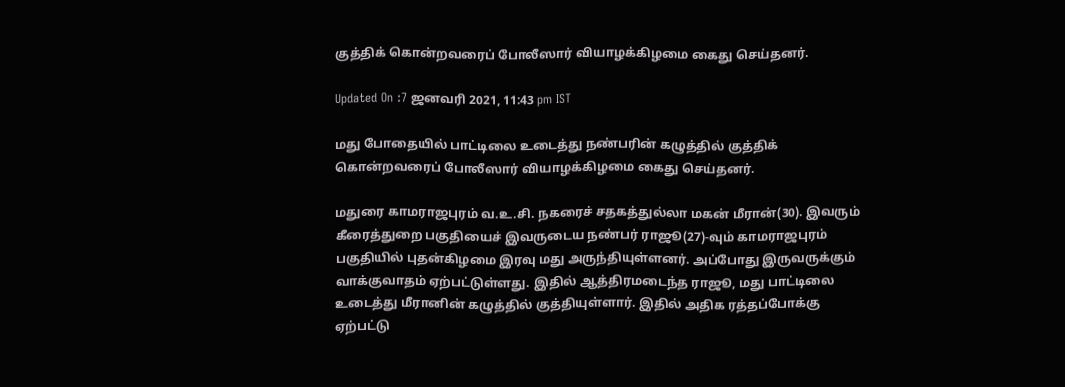குத்திக் கொன்றவரைப் போலீஸார் வியாழக்கிழமை கைது செய்தனர்.

Updated On :7 ஜனவரி 2021, 11:43 pm IST

மது போதையில் பாட்டிலை உடைத்து நண்பரின் கழுத்தில் குத்திக் கொன்றவரைப் போலீஸார் வியாழக்கிழமை கைது செய்தனர்.

மதுரை காமராஜபுரம் வ.உ.சி. நகரைச் சதகத்துல்லா மகன் மீரான்(30). இவரும் கீரைத்துறை பகுதியைச் இவருடைய நண்பர் ராஜூ(27)-வும் காமராஜபுரம் பகுதியில் புதன்கிழமை இரவு மது அருந்தியுள்ளனர். அப்போது இருவருக்கும் வாக்குவாதம் ஏற்பட்டுள்ளது. இதில் ஆத்திரமடைந்த ராஜூ, மது பாட்டிலை உடைத்து மீரானின் கழுத்தில் குத்தியுள்ளார். இதில் அதிக ரத்தப்போக்கு ஏற்பட்டு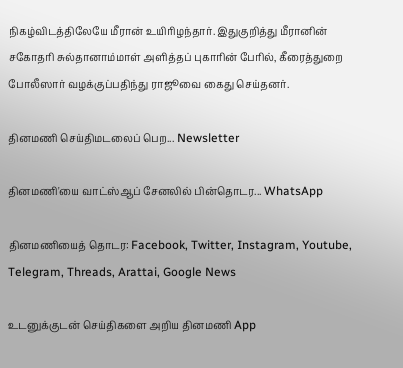நிகழ்விடத்திலேயே மீரான் உயிரிழந்தார். இதுகுறித்து மீரானின் சகோதரி சுல்தானாம்மாள் அளித்தப் புகாரின் பேரில், கீரைத்துறை போலீஸார் வழக்குப்பதிந்து ராஜூவை கைது செய்தனர்.

தினமணி செய்திமடலைப் பெற... Newsletter

தினமணி'யை வாட்ஸ்ஆப் சேனலில் பின்தொடர... WhatsApp

தினமணியைத் தொடர: Facebook, Twitter, Instagram, Youtube, Telegram, Threads, Arattai, Google News

உடனுக்குடன் செய்திகளை அறிய தினமணி App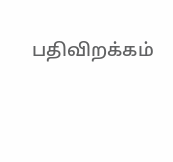பதிவிறக்கம்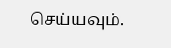செய்யவும்.